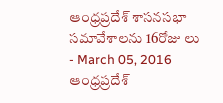ఆంధ్రప్రదేశ్ శాసనసభా సమావేశాలను 16రోజు లు
- March 05, 2016
ఆంధ్రప్రదేశ్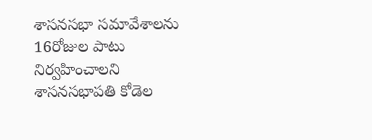శాసనసభా సమావేశాలను 16రోజుల పాటు నిర్వహించాలని శాసనసభాపతి కోడెల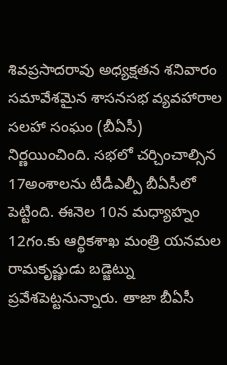శివప్రసాదరావు అధ్యక్షతన శనివారం సమావేశమైన శాసనసభ వ్యవహారాల సలహా సంఘం (బీఏసీ) నిర్ణయించింది. సభలో చర్చించాల్సిన 17అంశాలను టీడీఎల్పీ బీఏసీలో పెట్టింది. ఈనెల 10న మధ్యాహ్నం 12గం.కు ఆర్థికశాఖ మంత్రి యనమల రామకృష్ణుడు బడ్జెట్ను ప్రవేశపెట్టనున్నారు. తాజా బీఏసీ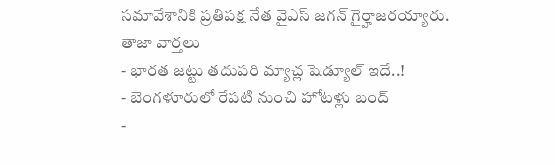సమావేశానికి ప్రతిపక్ష నేత వైఎస్ జగన్ గైర్హాజరయ్యారు.
తాజా వార్తలు
- భారత జట్టు తదుపరి మ్యాచ్ల షెడ్యూల్ ఇదే..!
- బెంగళూరులో రేపటి నుంచి హోటళ్లు బంద్
-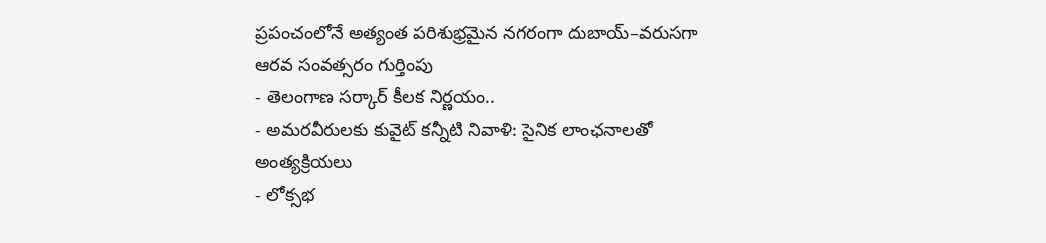ప్రపంచంలోనే అత్యంత పరిశుభ్రమైన నగరంగా దుబాయ్–వరుసగా ఆరవ సంవత్సరం గుర్తింపు
- తెలంగాణ సర్కార్ కీలక నిర్ణయం..
- అమరవీరులకు కువైట్ కన్నీటి నివాళి: సైనిక లాంఛనాలతో అంత్యక్రియలు
- లోక్సభ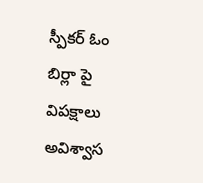స్పీకర్ ఓం బిర్లా పై విపక్షాలు అవిశ్వాస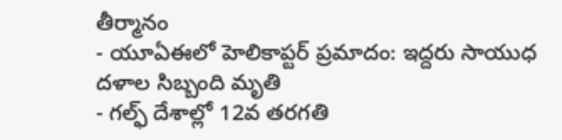తీర్మానం
- యూఏఈలో హెలికాప్టర్ ప్రమాదం: ఇద్దరు సాయుధ దళాల సిబ్బంది మృతి
- గల్ఫ్ దేశాల్లో 12వ తరగతి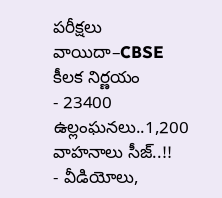పరీక్షలు వాయిదా–CBSE కీలక నిర్ణయం
- 23400 ఉల్లంఘనలు..1,200 వాహనాలు సీజ్..!!
- వీడియోలు,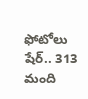ఫోటోలు షేర్.. 313 మంది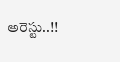అరెస్టు..!!